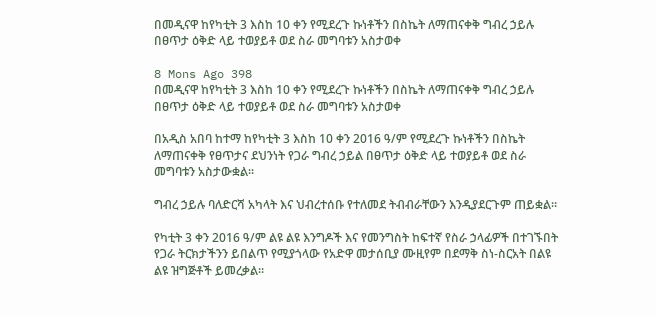በመዲናዋ ከየካቲት 3 እስከ 10 ቀን የሚደረጉ ኩነቶችን በስኬት ለማጠናቀቅ ግብረ ኃይሉ በፀጥታ ዕቅድ ላይ ተወያይቶ ወደ ስራ መግባቱን አስታወቀ

8 Mons Ago 398
በመዲናዋ ከየካቲት 3 እስከ 10 ቀን የሚደረጉ ኩነቶችን በስኬት ለማጠናቀቅ ግብረ ኃይሉ በፀጥታ ዕቅድ ላይ ተወያይቶ ወደ ስራ መግባቱን አስታወቀ

በአዲስ አበባ ከተማ ከየካቲት 3 እስከ 10 ቀን 2016 ዓ/ም የሚደረጉ ኩነቶችን በስኬት ለማጠናቀቅ የፀጥታና ደህንነት የጋራ ግብረ ኃይል በፀጥታ ዕቅድ ላይ ተወያይቶ ወደ ስራ መግባቱን አስታውቋል።

ግብረ ኃይሉ ባለድርሻ አካላት እና ህብረተሰቡ የተለመደ ትብብራቸውን እንዲያደርጉም ጠይቋል።

የካቲት 3 ቀን 2016 ዓ/ም ልዩ ልዩ እንግዶች እና የመንግስት ከፍተኛ የስራ ኃላፊዎች በተገኙበት የጋራ ትርክታችንን ይበልጥ የሚያጎላው የአድዋ መታሰቢያ ሙዚየም በደማቅ ስነ-ስርአት በልዩ ልዩ ዝግጅቶች ይመረቃል።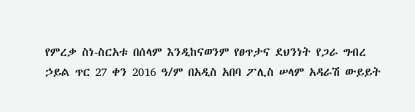የምረቃ ስነ-ስርአቱ በሰላም እንዲከናወንም የፀጥታና ደህንነት የጋራ ግብረ ኃይል ጥር 27 ቀን 2016 ዓ/ም በአዲስ አበባ ፖሊስ ሠላም አዳራሽ ውይይት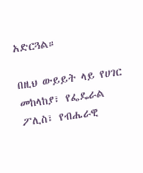አድርጓል።

በዚህ ውይይት ላይ የሀገር መከላከያ፣ የፌዴራል ፖሊስ፣ የብሔራዊ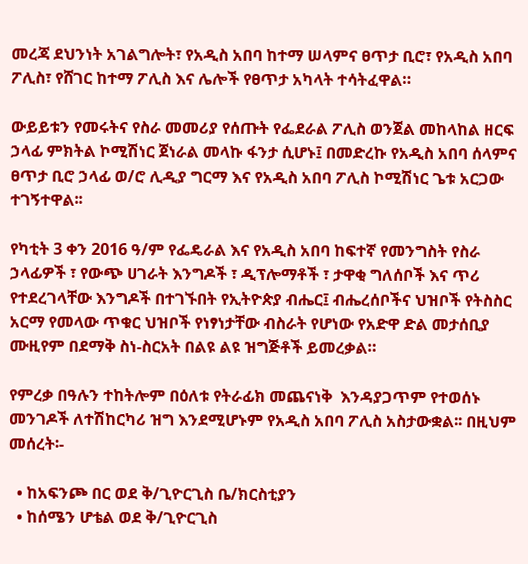መረጃ ደህንነት አገልግሎት፣ የአዲስ አበባ ከተማ ሠላምና ፀጥታ ቢሮ፣ የአዲስ አበባ ፖሊስ፣ የሸገር ከተማ ፖሊስ እና ሌሎች የፀጥታ አካላት ተሳትፈዋል።

ውይይቱን የመሩትና የስራ መመሪያ የሰጡት የፌደራል ፖሊስ ወንጀል መከላከል ዘርፍ ኃላፊ ምክትል ኮሚሽነር ጀነራል መላኩ ፋንታ ሲሆኑ፤ በመድረኩ የአዲስ አበባ ሰላምና ፀጥታ ቢሮ ኃላፊ ወ/ሮ ሊዲያ ግርማ እና የአዲስ አበባ ፖሊስ ኮሚሽነር ጌቱ አርጋው ተገኝተዋል፡፡

የካቲት 3 ቀን 2016 ዓ/ም የፌዴራል እና የአዲስ አበባ ከፍተኛ የመንግስት የስራ ኃላፊዎች ፣ የውጭ ሀገራት እንግዶች ፣ ዲፕሎማቶች ፣ ታዋቂ ግለሰቦች እና ጥሪ የተደረገላቸው እንግዶች በተገኙበት የኢትዮጵያ ብሔር፤ ብሔረሰቦችና ህዝቦች የትስስር አርማ የመላው ጥቁር ህዝቦች የነፃነታቸው ብስራት የሆነው የአድዋ ድል መታሰቢያ ሙዚየም በደማቅ ስነ-ስርአት በልዩ ልዩ ዝግጅቶች ይመረቃል።

የምረቃ በዓሉን ተከትሎም በዕለቱ የትራፊክ መጨናነቅ  እንዳያጋጥም የተወሰኑ መንገዶች ለተሽከርካሪ ዝግ እንደሚሆኑም የአዲስ አበባ ፖሊስ አስታውቋል፡፡ በዚህም መሰረት፡-

  • ከአፍንጮ በር ወደ ቅ/ጊዮርጊስ ቤ/ክርስቲያን
  • ከሰሜን ሆቴል ወደ ቅ/ጊዮርጊስ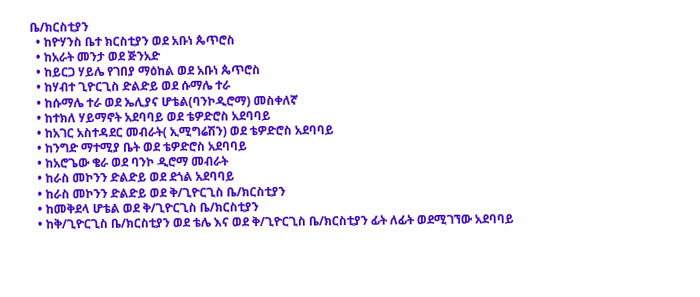ቤ/ክርስቲያን
  • ከዮሃንስ ቤተ ክርስቲያን ወደ አቡነ ጴጥሮስ
  • ከአራት መንታ ወደ ጅንአድ
  • ከይርጋ ሃይሌ የገበያ ማዕከል ወደ አቡነ ጴጥሮስ
  • ከሃብተ ጊዮርጊስ ድልድይ ወደ ሱማሌ ተራ
  • ከሱማሌ ተራ ወደ ኤሊያና ሆቴል(ባንኮዲሮማ) መስቀለኛ
  • ከተክለ ሃይማኖት አደባባይ ወደ ቴዎድሮስ አደባባይ
  • ከአገር አስተዳደር መብራት( ኢሚግሬሽን) ወደ ቴዎድሮስ አደባባይ
  • ከንግድ ማተሚያ ቤት ወደ ቴዎድሮስ አደባባይ
  • ከአሮጌው ቄራ ወደ ባንኮ ዲሮማ መብራት
  • ከራስ መኮንን ድልድይ ወደ ደጎል አደባባይ
  • ከራስ መኮንን ድልድይ ወደ ቅ/ጊዮርጊስ ቤ/ክርስቲያን
  • ከመቅደላ ሆቴል ወደ ቅ/ጊዮርጊስ ቤ/ክርስቲያን
  • ከቅ/ጊዮርጊስ ቤ/ክርስቲያን ወደ ቴሌ እና ወደ ቅ/ጊዮርጊስ ቤ/ክርስቲያን ፊት ለፊት ወደሚገኘው አደባባይ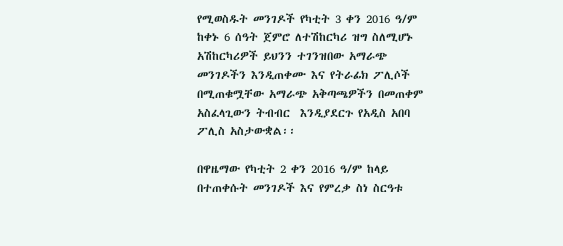የሚወስዱት መንገዶች የካቲት 3 ቀን 2016 ዓ/ም ከቀኑ 6 ሰዓት ጀምሮ ለተሽከርካሪ ዝግ ስለሚሆኑ አሽከርካሪዎች ይህንን ተገንዝበው አማራጭ መንገዶችን እንዲጠቀሙ እና የትራፊክ ፖሊሶች በሚጠቁሟቸው አማራጭ አቅጣጫዎችን በመጠቀም አስፈላጊውን ትብብር  እንዲያደርጉ የአዲስ አበባ ፖሊስ አስታውቋል፡፡

በዋዜማው የካቲት 2 ቀን 2016 ዓ/ም ከላይ በተጠቀሱት መንገዶች እና የምረቃ ስነ ስርዓቱ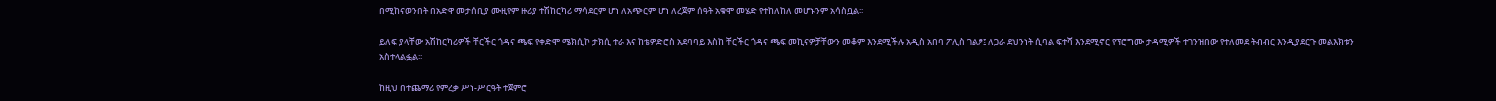በሚከናወንበት በአድዋ መታሰቢያ ሙዚየም ዙሪያ ተሽከርካሪ ማሳደርም ሆነ ለአጭርም ሆነ ለረጀም ሰዓት አቁሞ መሄድ የተከለከለ መሆኑንም አሳስቧል፡፡

ይለፍ ያላቸው አሽከርካሪዎች ቸርችር ጎዳና ጫፍ የቀድሞ ሜክሲኮ ታክሲ ተራ እና ከቴዎድሮስ አደባባይ እስከ ቸርችር ጎዳና ጫፍ መኪናዎቻቸውን መቆም እንደሚችሉ አዲስ አበባ ፖሊስ ገልፆ፤ ለጋራ ደህንነት ሲባል ፍተሻ እንደሚኖር የፕሮግሙ ታዳሚዎች ተገንዝበው የተለመደ ትብብር እንዲያደርጉ መልእክቱን አስተላልፏል፡፡

ከዚህ በተጨማሪ የምረቃ ሥነ-ሥርዓት ተጀምሮ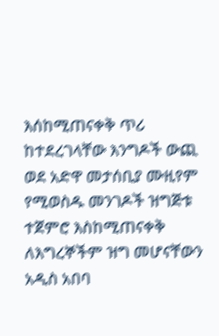እሰከሚጠናቀቅ ጥሪ ከተደረገላቸው እንግዶች ውጪ ወደ አድዋ መታሰቢያ ሙዚየም የሚወስዱ መንገዶች ዝግጅቱ ተጀምሮ እስከሚጠናቀቅ ለእግረኞችም ዝግ መሆናቸውን አዲስ አበባ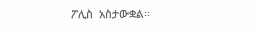ፖሊስ  አስታውቋል፡፡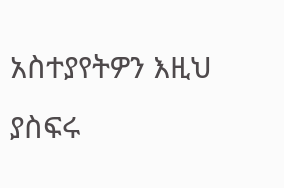አስተያየትዎን እዚህ ያስፍሩ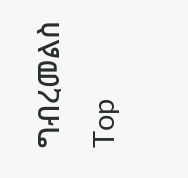ግብረመልስ
Top